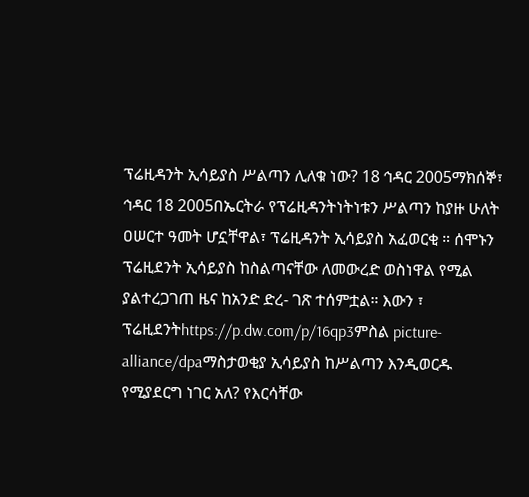ፕሬዚዳንት ኢሳይያስ ሥልጣን ሊለቁ ነው? 18 ኅዳር 2005ማክሰኞ፣ ኅዳር 18 2005በኤርትራ የፕሬዚዳንትነትነቱን ሥልጣን ከያዙ ሁለት ዐሠርተ ዓመት ሆኗቸዋል፣ ፕሬዚዳንት ኢሳይያስ አፈወርቂ ። ሰሞኑን ፕሬዚደንት ኢሳይያስ ከስልጣናቸው ለመውረድ ወስነዋል የሚል ያልተረጋገጠ ዜና ከአንድ ድረ- ገጽ ተሰምቷል። እውን ፣ ፕሬዚደንትhttps://p.dw.com/p/16qp3ምስል picture-alliance/dpaማስታወቂያ ኢሳይያስ ከሥልጣን እንዲወርዱ የሚያደርግ ነገር አለ? የእርሳቸው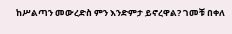ከሥልጣን መውረድስ ምን እንድምታ ይኖረዋል? ገመቹ በቀለ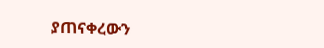ያጠናቀረውን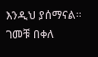እንዲህ ያሰማናል። ገመቹ በቀለ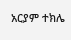አርያም ተክሌ